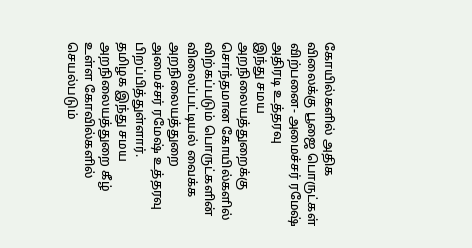கோயில்களில் அதிக விலைக்கு பூஜை பொருட்கள் விற்பனை- அமைச்சர் ரமேஷ் அதிரடி உத்தரவு
இந்து சமய அறநிலையத்துறைக்கு சொந்தமான கோயில்களில் விற்கப்படும் பொருட்களின் விலைப்பட்டியல் வைக்க அறநிலையத்துறை அமைச்சர் ரமேஷ் உத்தரவு பிறப்பித்துள்ளார்.
தமிழக இந்து சமய அறநிலையத்துறை கீழ் உள்ள கோவில்களில் செயல்படும்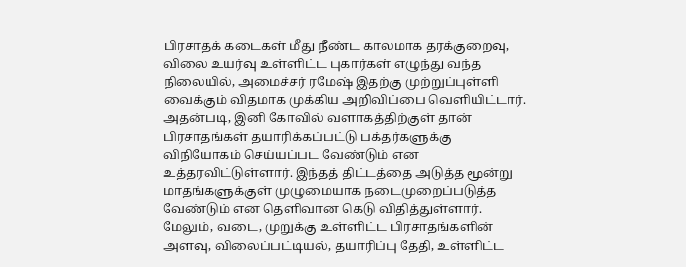பிரசாதக் கடைகள் மீது நீண்ட காலமாக தரக்குறைவு, விலை உயர்வு உள்ளிட்ட புகார்கள் எழுந்து வந்த நிலையில், அமைச்சர் ரமேஷ் இதற்கு முற்றுப்புள்ளி வைக்கும் விதமாக முக்கிய அறிவிப்பை வெளியிட்டார். அதன்படி, இனி கோவில் வளாகத்திற்குள் தான் பிரசாதங்கள் தயாரிக்கப்பட்டு பக்தர்களுக்கு விநியோகம் செய்யப்பட வேண்டும் என உத்தரவிட்டுள்ளார். இந்தத் திட்டத்தை அடுத்த மூன்று மாதங்களுக்குள் முழுமையாக நடைமுறைப்படுத்த வேண்டும் என தெளிவான கெடு விதித்துள்ளார். மேலும், வடை, முறுக்கு உள்ளிட்ட பிரசாதங்களின் அளவு, விலைப்பட்டியல், தயாரிப்பு தேதி, உள்ளிட்ட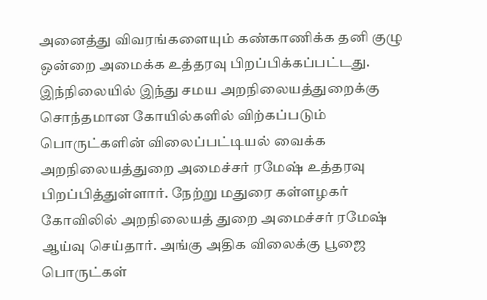அனைத்து விவரங்களையும் கண்காணிக்க தனி குழு ஒன்றை அமைக்க உத்தரவு பிறப்பிக்கப்பட்டது.
இந்நிலையில் இந்து சமய அறநிலையத்துறைக்கு சொந்தமான கோயில்களில் விற்கப்படும் பொருட்களின் விலைப்பட்டியல் வைக்க அறநிலையத்துறை அமைச்சர் ரமேஷ் உத்தரவு பிறப்பித்துள்ளார். நேற்று மதுரை கள்ளழகர் கோவிலில் அறநிலையத் துறை அமைச்சர் ரமேஷ் ஆய்வு செய்தார். அங்கு அதிக விலைக்கு பூஜை பொருட்கள்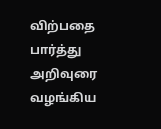விற்பதை பார்த்து அறிவுரை வழங்கிய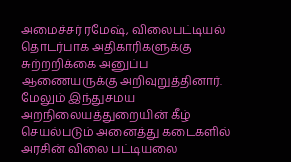அமைச்சர் ரமேஷ், விலைபட்டியல் தொடர்பாக அதிகாரிகளுக்கு சுற்றறிக்கை அனுப்ப ஆணையருக்கு அறிவுறுத்தினார். மேலும் இந்துசமய அறநிலையத்துறையின் கீழ் செயல்படும் அனைத்து கடைகளில் அரசின் விலை பட்டியலை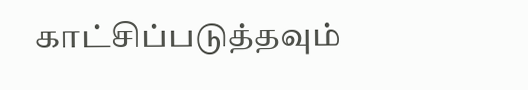காட்சிப்படுத்தவும்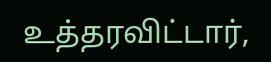உத்தரவிட்டார்,